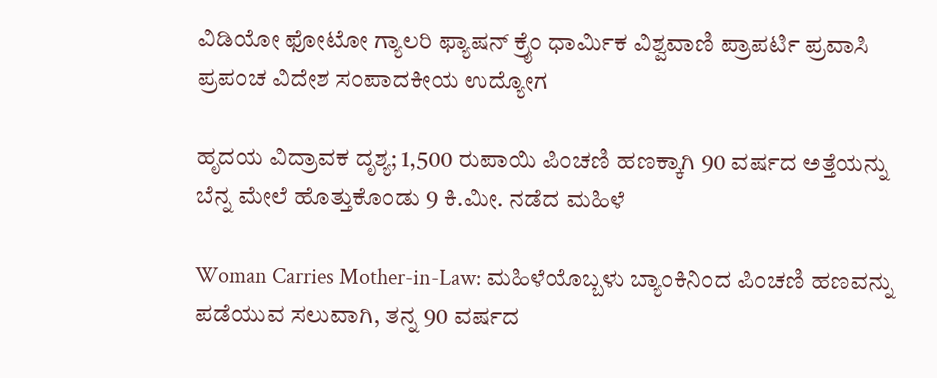ವಿಡಿಯೋ ಫೋಟೋ ಗ್ಯಾಲರಿ ಫ್ಯಾಷನ್ ಕ್ರೈಂ ಧಾರ್ಮಿಕ ವಿಶ್ವವಾಣಿ ಪ್ರಾಪರ್ಟಿ ಪ್ರವಾಸಿ ಪ್ರಪಂಚ ವಿದೇಶ ಸಂಪಾದಕೀಯ ಉದ್ಯೋಗ

ಹೃದಯ ವಿದ್ರಾವಕ ದೃಶ್ಯ; 1,500 ರುಪಾಯಿ ಪಿಂಚಣಿ ಹಣಕ್ಕಾಗಿ 90 ವರ್ಷದ ಅತ್ತೆಯನ್ನು ಬೆನ್ನ ಮೇಲೆ ಹೊತ್ತುಕೊಂಡು 9 ಕಿ.ಮೀ. ನಡೆದ ಮಹಿಳೆ

Woman Carries Mother-in-Law: ಮಹಿಳೆಯೊಬ್ಬಳು ಬ್ಯಾಂಕಿನಿಂದ ಪಿಂಚಣಿ ಹಣವನ್ನು ಪಡೆಯುವ ಸಲುವಾಗಿ, ತನ್ನ 90 ವರ್ಷದ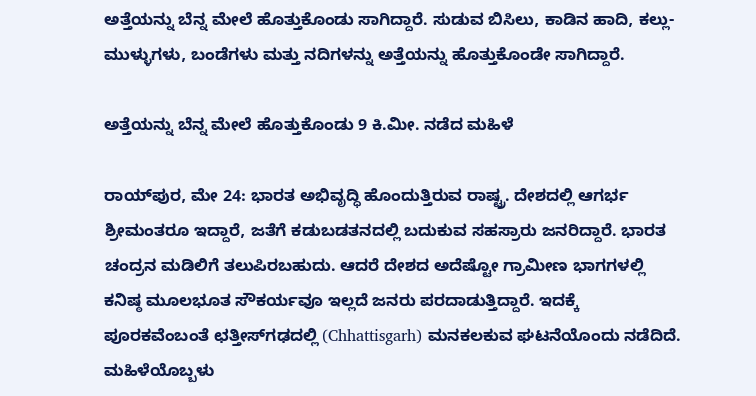ಅತ್ತೆಯನ್ನು ಬೆನ್ನ ಮೇಲೆ ಹೊತ್ತುಕೊಂಡು ಸಾಗಿದ್ದಾರೆ. ಸುಡುವ ಬಿಸಿಲು, ಕಾಡಿನ ಹಾದಿ, ಕಲ್ಲು-ಮುಳ್ಳುಗಳು, ಬಂಡೆಗಳು ಮತ್ತು ನದಿಗಳನ್ನು ಅತ್ತೆಯನ್ನು ಹೊತ್ತುಕೊಂಡೇ ಸಾಗಿದ್ದಾರೆ.

ಅತ್ತೆಯನ್ನು ಬೆನ್ನ ಮೇಲೆ ಹೊತ್ತುಕೊಂಡು 9 ಕಿ.ಮೀ. ನಡೆದ ಮಹಿಳೆ

ರಾಯ್‌ಪುರ, ಮೇ 24: ಭಾರತ ಅಭಿವೃದ್ಧಿ ಹೊಂದುತ್ತಿರುವ ರಾಷ್ಟ್ರ. ದೇಶದಲ್ಲಿ ಆಗರ್ಭ ಶ್ರೀಮಂತರೂ ಇದ್ದಾರೆ, ಜತೆಗೆ ಕಡುಬಡತನದಲ್ಲಿ ಬದುಕುವ ಸಹಸ್ರಾರು ಜನರಿದ್ದಾರೆ. ಭಾರತ ಚಂದ್ರನ ಮಡಿಲಿಗೆ ತಲುಪಿರಬಹುದು. ಆದರೆ ದೇಶದ ಅದೆಷ್ಟೋ ಗ್ರಾಮೀಣ ಭಾಗಗಳಲ್ಲಿ ಕನಿಷ್ಠ ಮೂಲಭೂತ ಸೌಕರ್ಯವೂ ಇಲ್ಲದೆ ಜನರು ಪರದಾಡುತ್ತಿದ್ದಾರೆ. ಇದಕ್ಕೆ ಪೂರಕವೆಂಬಂತೆ ಛತ್ತೀಸ್‌ಗಢದಲ್ಲಿ (Chhattisgarh) ಮನಕಲಕುವ ಘಟನೆಯೊಂದು ನಡೆದಿದೆ. ಮಹಿಳೆಯೊಬ್ಬಳು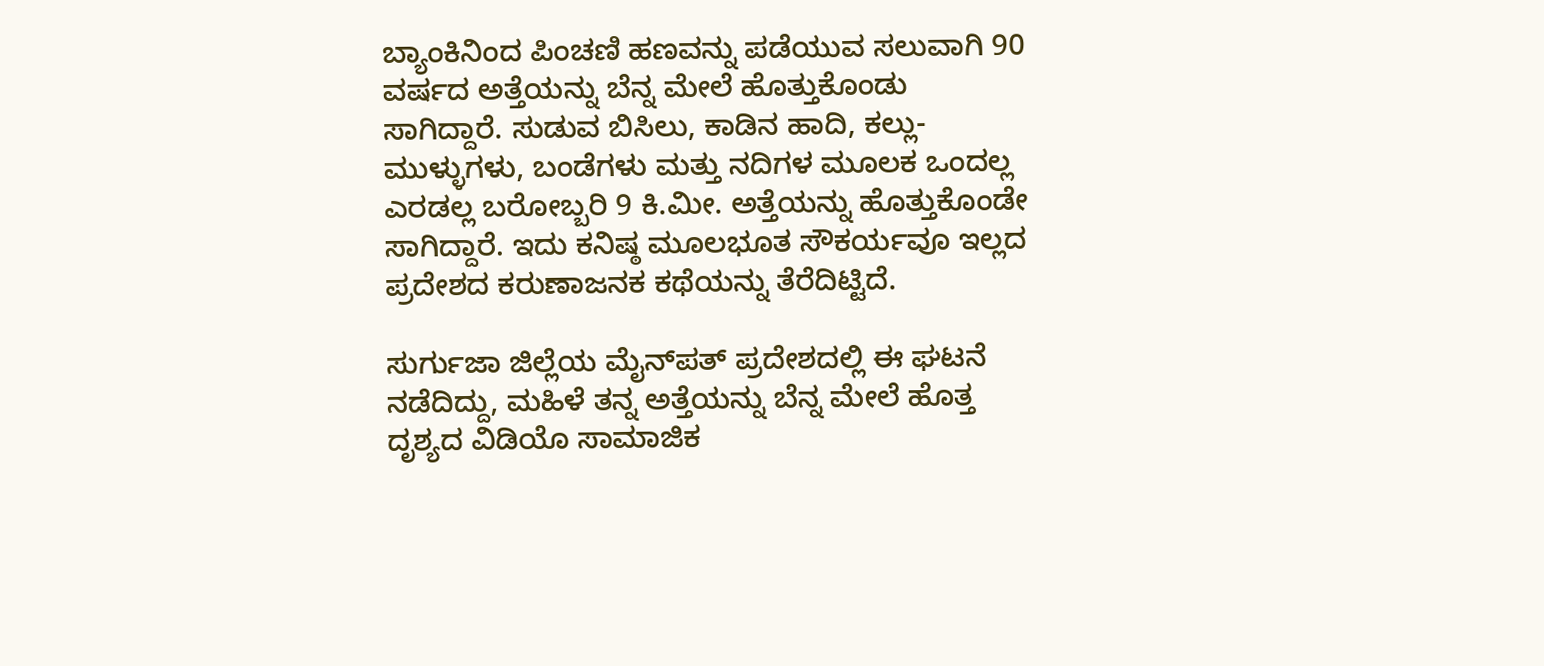ಬ್ಯಾಂಕಿನಿಂದ ಪಿಂಚಣಿ ಹಣವನ್ನು ಪಡೆಯುವ ಸಲುವಾಗಿ 90 ವರ್ಷದ ಅತ್ತೆಯನ್ನು ಬೆನ್ನ ಮೇಲೆ ಹೊತ್ತುಕೊಂಡು ಸಾಗಿದ್ದಾರೆ. ಸುಡುವ ಬಿಸಿಲು, ಕಾಡಿನ ಹಾದಿ, ಕಲ್ಲು-ಮುಳ್ಳುಗಳು, ಬಂಡೆಗಳು ಮತ್ತು ನದಿಗಳ ಮೂಲಕ ಒಂದಲ್ಲ ಎರಡಲ್ಲ ಬರೋಬ್ಬರಿ 9 ಕಿ.ಮೀ. ಅತ್ತೆಯನ್ನು ಹೊತ್ತುಕೊಂಡೇ ಸಾಗಿದ್ದಾರೆ. ಇದು ಕನಿಷ್ಠ ಮೂಲಭೂತ ಸೌಕರ್ಯವೂ ಇಲ್ಲದ ಪ್ರದೇಶದ ಕರುಣಾಜನಕ ಕಥೆಯನ್ನು ತೆರೆದಿಟ್ಟಿದೆ.

ಸುರ್ಗುಜಾ ಜಿಲ್ಲೆಯ ಮೈನ್‌ಪತ್ ಪ್ರದೇಶದಲ್ಲಿ ಈ ಘಟನೆ ನಡೆದಿದ್ದು, ಮಹಿಳೆ ತನ್ನ ಅತ್ತೆಯನ್ನು ಬೆನ್ನ ಮೇಲೆ ಹೊತ್ತ ದೃಶ್ಯದ ವಿಡಿಯೊ ಸಾಮಾಜಿಕ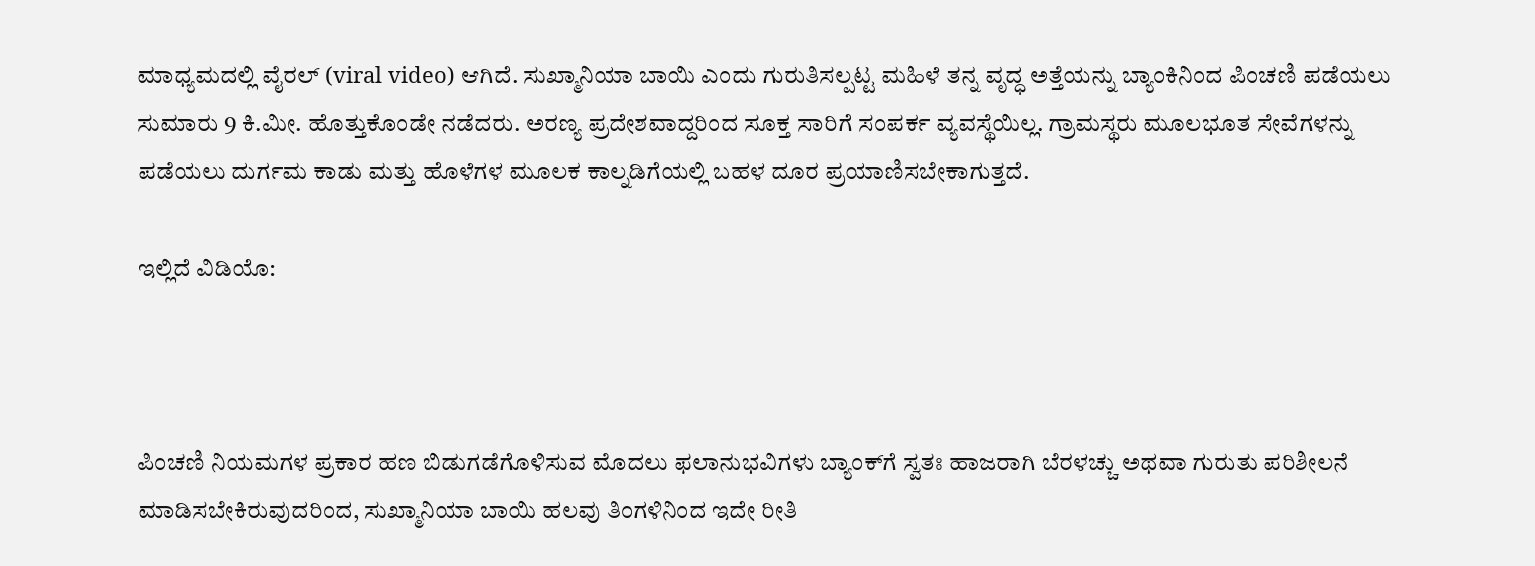ಮಾಧ್ಯಮದಲ್ಲಿ ವೈರಲ್ (viral video) ಆಗಿದೆ. ಸುಖ್ಮಾನಿಯಾ ಬಾಯಿ ಎಂದು ಗುರುತಿಸಲ್ಪಟ್ಟ ಮಹಿಳೆ ತನ್ನ ವೃದ್ಧ ಅತ್ತೆಯನ್ನು ಬ್ಯಾಂಕಿನಿಂದ ಪಿಂಚಣಿ ಪಡೆಯಲು ಸುಮಾರು 9 ಕಿ.ಮೀ. ಹೊತ್ತುಕೊಂಡೇ ನಡೆದರು. ಅರಣ್ಯ ಪ್ರದೇಶವಾದ್ದರಿಂದ ಸೂಕ್ತ ಸಾರಿಗೆ ಸಂಪರ್ಕ ವ್ಯವಸ್ಥೆಯಿಲ್ಲ. ಗ್ರಾಮಸ್ಥರು ಮೂಲಭೂತ ಸೇವೆಗಳನ್ನು ಪಡೆಯಲು ದುರ್ಗಮ ಕಾಡು ಮತ್ತು ಹೊಳೆಗಳ ಮೂಲಕ ಕಾಲ್ನಡಿಗೆಯಲ್ಲಿ ಬಹಳ ದೂರ ಪ್ರಯಾಣಿಸಬೇಕಾಗುತ್ತದೆ.

ಇಲ್ಲಿದೆ ವಿಡಿಯೊ:



ಪಿಂಚಣಿ ನಿಯಮಗಳ ಪ್ರಕಾರ ಹಣ ಬಿಡುಗಡೆಗೊಳಿಸುವ ಮೊದಲು ಫಲಾನುಭವಿಗಳು ಬ್ಯಾಂಕ್‌ಗೆ ಸ್ವತಃ ಹಾಜರಾಗಿ ಬೆರಳಚ್ಚು ಅಥವಾ ಗುರುತು ಪರಿಶೀಲನೆ ಮಾಡಿಸಬೇಕಿರುವುದರಿಂದ, ಸುಖ್ಮಾನಿಯಾ ಬಾಯಿ ಹಲವು ತಿಂಗಳಿನಿಂದ ಇದೇ ರೀತಿ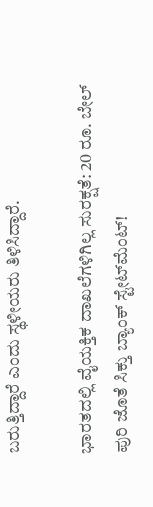ಬರುತ್ತಿದ್ದಾರೆ ಎಂದು ಸ್ಥಳೀಯರು ತಿಳಿಸಿದ್ದಾರೆ.

ಭಾರತದಲ್ಲಿ ವೈಯಕ್ತಿಕ ದಾಖಲೆಗಳಿಗಿಲ್ಲ ಸುರಕ್ಷತೆ: 20 ರೂ. ಬೇಲ್ ಪುರಿ ಜೊತೆ ಸಿಕ್ತು ಬ್ಯಾಂಕ್ ಸ್ಟೇಟ್‌ಮೆಂಟ್!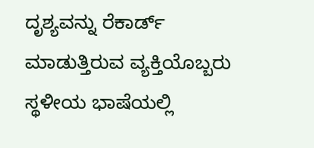ದೃಶ್ಯವನ್ನು ರೆಕಾರ್ಡ್ ಮಾಡುತ್ತಿರುವ ವ್ಯಕ್ತಿಯೊಬ್ಬರು ಸ್ಥಳೀಯ ಭಾಷೆಯಲ್ಲಿ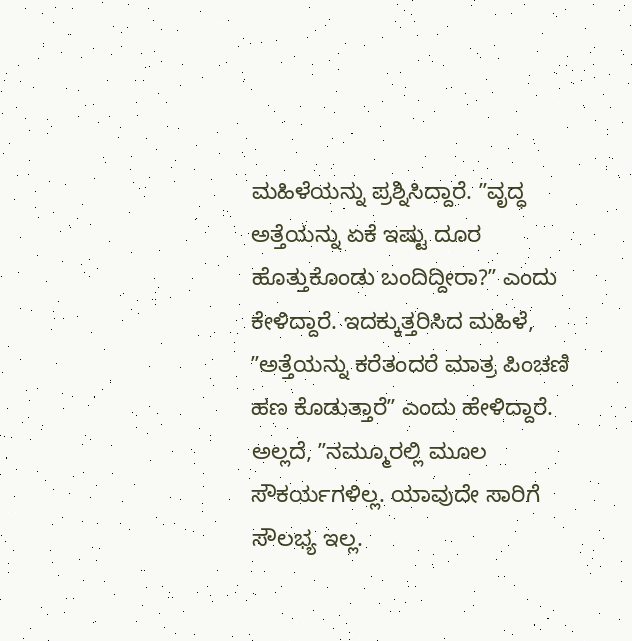ಮಹಿಳೆಯನ್ನು ಪ್ರಶ್ನಿಸಿದ್ದಾರೆ. ʼʼವೃದ್ಧ ಅತ್ತೆಯನ್ನು ಏಕೆ ಇಷ್ಟು ದೂರ ಹೊತ್ತುಕೊಂಡು ಬಂದಿದ್ದೀರಾ?ʼʼ ಎಂದು ಕೇಳಿದ್ದಾರೆ. ಇದಕ್ಕುತ್ತರಿಸಿದ ಮಹಿಳೆ, ʼʼಅತ್ತೆಯನ್ನು ಕರೆತಂದರೆ ಮಾತ್ರ ಪಿಂಚಣಿ ಹಣ ಕೊಡುತ್ತಾರೆʼʼ ಎಂದು ಹೇಳಿದ್ದಾರೆ. ಅಲ್ಲದೆ, ʼʼನಮ್ಮೂರಲ್ಲಿ ಮೂಲ ಸೌಕರ್ಯಗಳಿಲ್ಲ. ಯಾವುದೇ ಸಾರಿಗೆ ಸೌಲಭ್ಯ ಇಲ್ಲ.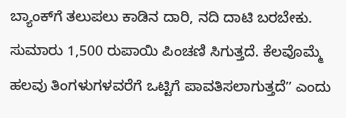ಬ್ಯಾಂಕ್‌ಗೆ ತಲುಪಲು ಕಾಡಿನ ದಾರಿ, ನದಿ ದಾಟಿ ಬರಬೇಕು. ಸುಮಾರು 1,500 ರುಪಾಯಿ ಪಿಂಚಣಿ ಸಿಗುತ್ತದೆ. ಕೆಲವೊಮ್ಮೆ ಹಲವು ತಿಂಗಳುಗಳವರೆಗೆ ಒಟ್ಟಿಗೆ ಪಾವತಿಸಲಾಗುತ್ತದೆʼʼ ಎಂದು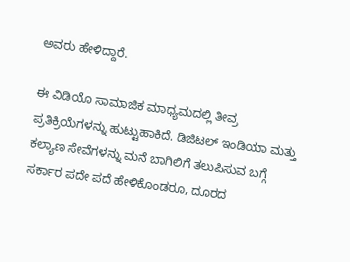ಅವರು ಹೇಳಿದ್ದಾರೆ.

ಈ ವಿಡಿಯೊ ಸಾಮಾಜಿಕ ಮಾಧ್ಯಮದಲ್ಲಿ ತೀವ್ರ ಪ್ರತಿಕ್ರಿಯೆಗಳನ್ನು ಹುಟ್ಟುಹಾಕಿದೆ. ಡಿಜಿಟಲ್ ಇಂಡಿಯಾ ಮತ್ತು ಕಲ್ಯಾಣ ಸೇವೆಗಳನ್ನು ಮನೆ ಬಾಗಿಲಿಗೆ ತಲುಪಿಸುವ ಬಗ್ಗೆ ಸರ್ಕಾರ ಪದೇ ಪದೆ ಹೇಳಿಕೊಂಡರೂ, ದೂರದ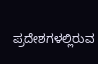ಪ್ರದೇಶಗಳಲ್ಲಿರುವ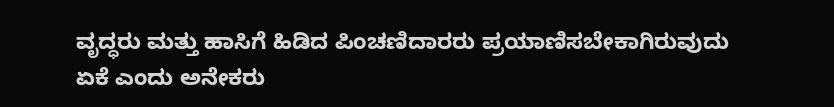ವೃದ್ಧರು ಮತ್ತು ಹಾಸಿಗೆ ಹಿಡಿದ ಪಿಂಚಣಿದಾರರು ಪ್ರಯಾಣಿಸಬೇಕಾಗಿರುವುದು ಏಕೆ ಎಂದು ಅನೇಕರು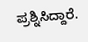ಪ್ರಶ್ನಿಸಿದ್ದಾರೆ.